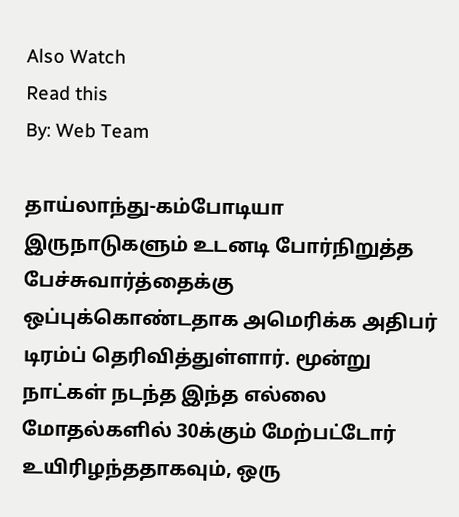Also Watch
Read this
By: Web Team

தாய்லாந்து-கம்போடியா இருநாடுகளும் உடனடி போர்நிறுத்த பேச்சுவார்த்தைக்கு ஒப்புக்கொண்டதாக அமெரிக்க அதிபர் டிரம்ப் தெரிவித்துள்ளார். மூன்று நாட்கள் நடந்த இந்த எல்லை மோதல்களில் 30க்கும் மேற்பட்டோர் உயிரிழந்ததாகவும், ஒரு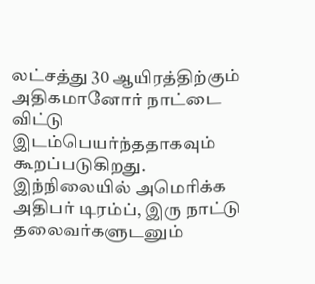லட்சத்து 30 ஆயிரத்திற்கும் அதிகமானோர் நாட்டை விட்டு இடம்பெயர்ந்ததாகவும் கூறப்படுகிறது.
இந்நிலையில் அமெரிக்க அதிபர் டிரம்ப், இரு நாட்டு தலைவர்களுடனும்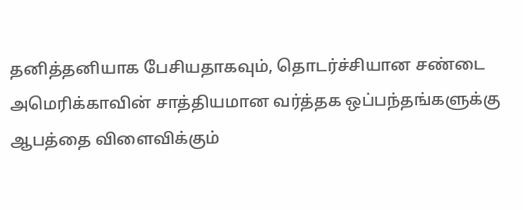தனித்தனியாக பேசியதாகவும், தொடர்ச்சியான சண்டை அமெரிக்காவின் சாத்தியமான வர்த்தக ஒப்பந்தங்களுக்கு ஆபத்தை விளைவிக்கும்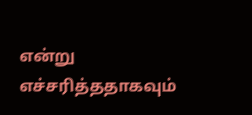என்று எச்சரித்ததாகவும்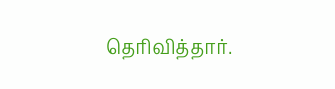தெரிவித்தார்.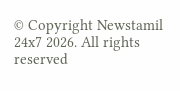© Copyright Newstamil 24x7 2026. All rights reserved